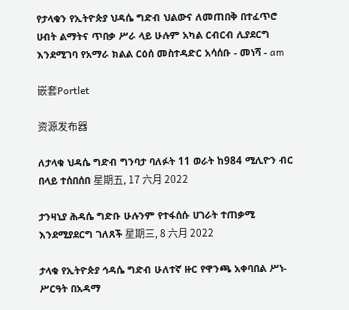የታላቁን የኢትዮጵያ ህዳሴ ግድብ ህልውና ለመጠበቅ በተፈጥሮ ሀብት ልማትና ጥበቃ ሥራ ላይ ሁሉም አካል ርብርብ ሊያደርግ እንደሚገባ የአማራ ክልል ርዕሰ መስተዳድር አሳሰቡ - መነሻ - am

嵌套Portlet

资源发布器

ለታላቁ ህዳሴ ግድብ ግንባታ ባለፉት 11 ወራት ከ984 ሚሊዮን ብር በላይ ተሰበሰበ 星期五, 17 六月 2022

ታንዛኒያ ሕዳሴ ግድቡ ሁሉንም የተፋሰሱ ሀገራት ተጠቃሚ እንደሚያደርግ ገለጸች 星期三, 8 六月 2022

ታላቁ የኢትዮጵያ ኅዳሴ ግድብ ሁለተኛ ዙር የዋንጫ አቀባበል ሥነ-ሥርዓት በአዳማ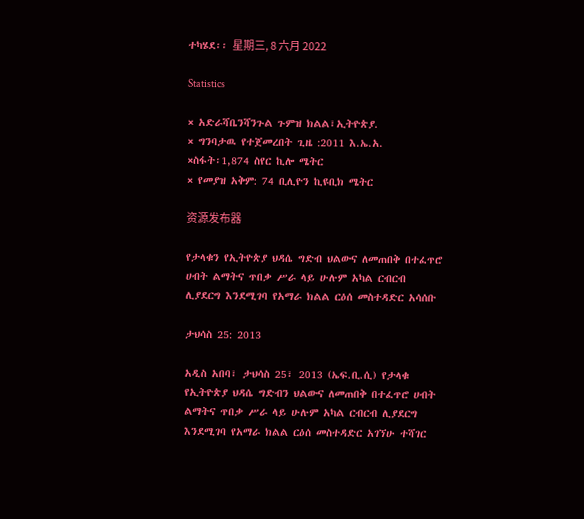ተካሄደ፡፡ 星期三, 8 六月 2022

Statistics

× አድራሻቤንሻንጉል ጉምዝ ክልል፣ኢትዮጵያ.
× ግንባታዉ የተጀመረበት ጊዜ :2011 እ.ኤ.አ.
×ስፋት፡1,874 ስየር ኪሎ ሜትር
× የመያዝ አቅም: 74 ቢሊዮን ኪዩቢክ ሜትር

资源发布器

የታላቁን የኢትዮጵያ ህዳሴ ግድብ ህልውና ለመጠበቅ በተፈጥሮ ሀብት ልማትና ጥበቃ ሥራ ላይ ሁሉም አካል ርብርብ ሊያደርግ እንደሚገባ የአማራ ክልል ርዕሰ መስተዳድር አሳሰቡ

ታህሳስ 25: 2013

አዲስ አበባ፣ ታህሳስ 25፣ 2013 (ኤፍ.ቢ.ሲ) የታላቁ የኢትዮጵያ ህዳሴ ግድብን ህልውና ለመጠበቅ በተፈጥሮ ሀብት ልማትና ጥበቃ ሥራ ላይ ሁሉም አካል ርብርብ ሊያደርግ እንደሚገባ የአማራ ክልል ርዕሰ መስተዳድር አገኘሁ ተሻገር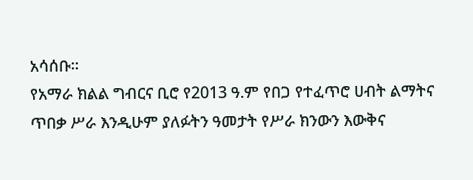አሳሰቡ፡፡
የአማራ ክልል ግብርና ቢሮ የ2013 ዓ.ም የበጋ የተፈጥሮ ሀብት ልማትና ጥበቃ ሥራ እንዲሁም ያለፉትን ዓመታት የሥራ ክንውን እውቅና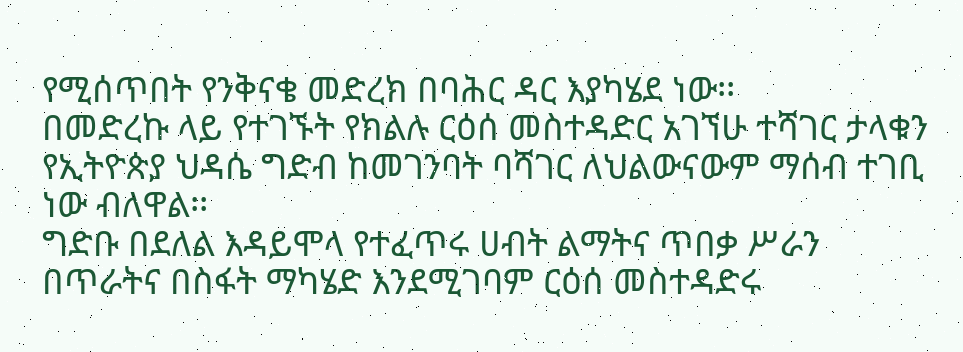የሚሰጥበት የንቅናቄ መድረክ በባሕር ዳር እያካሄደ ነው፡፡
በመድረኩ ላይ የተገኙት የክልሉ ርዕሰ መስተዳድር አገኘሁ ተሻገር ታላቁን የኢትዮጵያ ህዳሴ ግድብ ከመገንባት ባሻገር ለህልውናውም ማሰብ ተገቢ ነው ብለዋል፡፡
ግድቡ በደለል እዳይሞላ የተፈጥሩ ሀብት ልማትና ጥበቃ ሥራን በጥራትና በስፋት ማካሄድ እንደሚገባም ርዕሰ መስተዳድሩ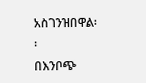አስገንዝበዋል፡፡
በእንቦጭ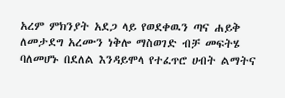አረም ምክንያት አደጋ ላይ የወደቀዉን ጣና ሐይቅ ለመታደግ አረሙን ነቅሎ ማስወገድ ብቻ መፍትሄ ባለመሆኑ በደለል እንዳይሞላ የተፈጥሮ ሀብት ልማትና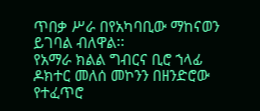ጥበቃ ሥራ በየአካባቢው ማከናወን ይገባል ብለዋል፡፡
የአማራ ክልል ግብርና ቢሮ ኀላፊ ዶክተር መለሰ መኮንን በዘንድሮው የተፈጥሮ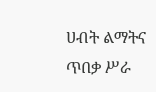ሀብት ልማትና ጥበቃ ሥራ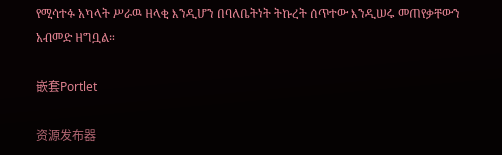የሚሳተፉ አካላት ሥራዉ ዘላቂ እንዲሆን በባለቤትነት ትኩረት ሰጥተው እንዲሠሩ መጠየቃቸውን አብመድ ዘግቧል።

嵌套Portlet

资源发布器